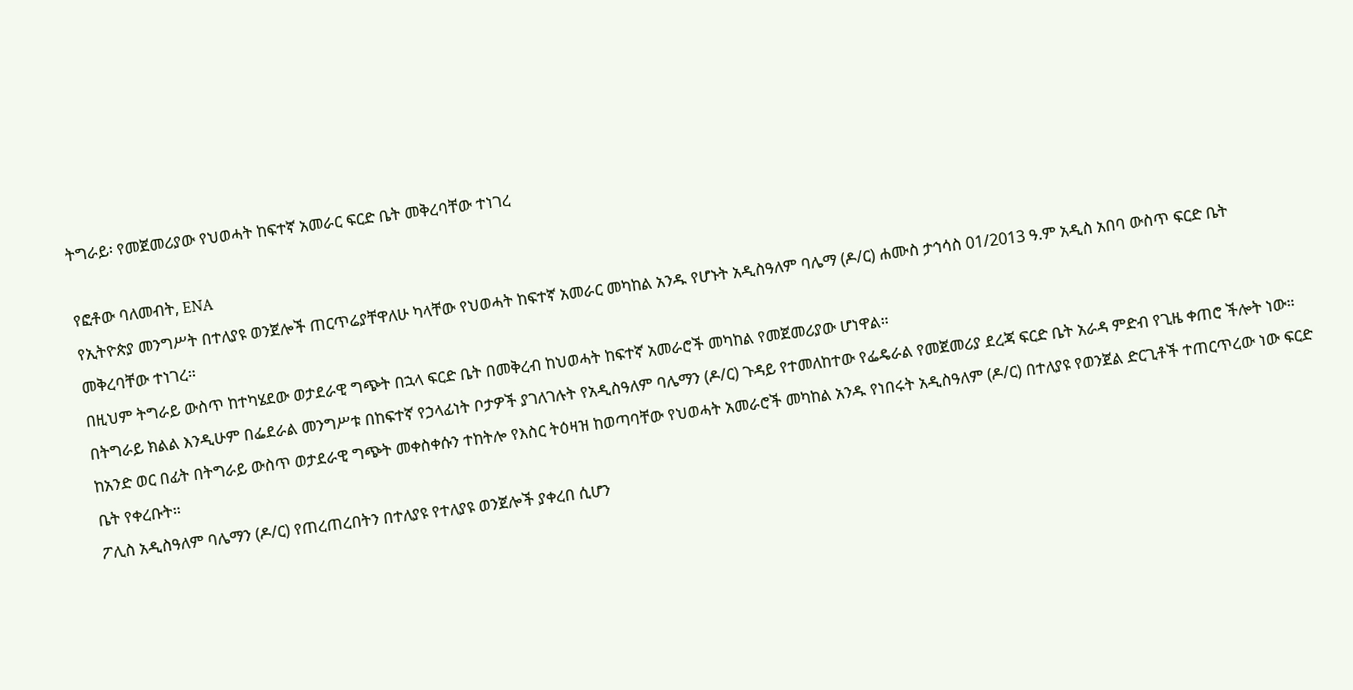ትግራይ፡ የመጀመሪያው የህወሓት ከፍተኛ አመራር ፍርድ ቤት መቅረባቸው ተነገረ

የፎቶው ባለመብት, ENA
የኢትዮጵያ መንግሥት በተለያዩ ወንጀሎች ጠርጥሬያቸዋለሁ ካላቸው የህወሓት ከፍተኛ አመራር መካከል አንዱ የሆኑት አዲስዓለም ባሌማ (ዶ/ር) ሐሙስ ታኅሳስ 01/2013 ዓ.ም አዲስ አበባ ውስጥ ፍርድ ቤት መቅረባቸው ተነገረ።
በዚህም ትግራይ ውስጥ ከተካሄደው ወታደራዊ ግጭት በኋላ ፍርድ ቤት በመቅረብ ከህወሓት ከፍተኛ አመራሮች መካከል የመጀመሪያው ሆነዋል።
በትግራይ ክልል እንዲሁም በፌደራል መንግሥቱ በከፍተኛ የኃላፊነት ቦታዎች ያገለገሉት የአዲስዓለም ባሌማን (ዶ/ር) ጉዳይ የተመለከተው የፌዴራል የመጀመሪያ ደረጃ ፍርድ ቤት አራዳ ምድብ የጊዜ ቀጠሮ ችሎት ነው።
ከአንድ ወር በፊት በትግራይ ውስጥ ወታደራዊ ግጭት መቀስቀሱን ተከትሎ የእስር ትዕዛዝ ከወጣባቸው የህወሓት አመራሮች መካከል አንዱ የነበሩት አዲስዓለም (ዶ/ር) በተለያዩ የወንጀል ድርጊቶች ተጠርጥረው ነው ፍርድ ቤት የቀረቡት።
ፖሊስ አዲስዓለም ባሌማን (ዶ/ር) የጠረጠረበትን በተለያዩ የተለያዩ ወንጀሎች ያቀረበ ሲሆን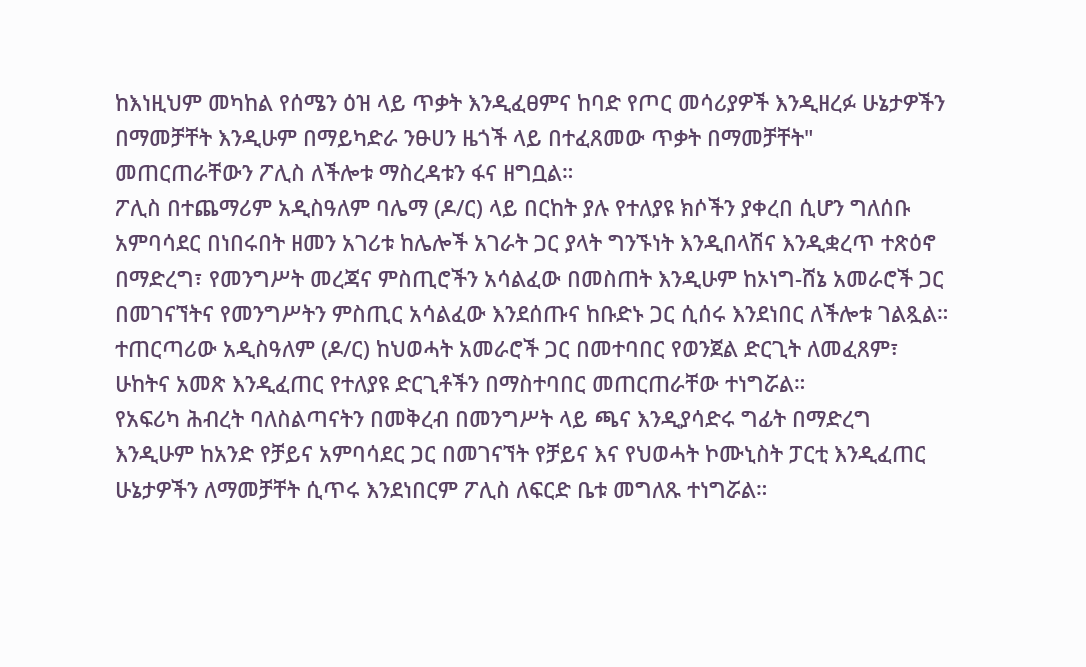ከእነዚህም መካከል የሰሜን ዕዝ ላይ ጥቃት እንዲፈፀምና ከባድ የጦር መሳሪያዎች እንዲዘረፉ ሁኔታዎችን በማመቻቸት እንዲሁም በማይካድራ ንፁሀን ዜጎች ላይ በተፈጸመው ጥቃት በማመቻቸት" መጠርጠራቸውን ፖሊስ ለችሎቱ ማስረዳቱን ፋና ዘግቧል።
ፖሊስ በተጨማሪም አዲስዓለም ባሌማ (ዶ/ር) ላይ በርከት ያሉ የተለያዩ ክሶችን ያቀረበ ሲሆን ግለሰቡ አምባሳደር በነበሩበት ዘመን አገሪቱ ከሌሎች አገራት ጋር ያላት ግንኙነት እንዲበላሽና እንዲቋረጥ ተጽዕኖ በማድረግ፣ የመንግሥት መረጃና ምስጢሮችን አሳልፈው በመስጠት እንዲሁም ከኦነግ-ሸኔ አመራሮች ጋር በመገናኘትና የመንግሥትን ምስጢር አሳልፈው እንደሰጡና ከቡድኑ ጋር ሲሰሩ እንደነበር ለችሎቱ ገልጿል።
ተጠርጣሪው አዲስዓለም (ዶ/ር) ከህወሓት አመራሮች ጋር በመተባበር የወንጀል ድርጊት ለመፈጸም፣ ሁከትና አመጽ እንዲፈጠር የተለያዩ ድርጊቶችን በማስተባበር መጠርጠራቸው ተነግሯል።
የአፍሪካ ሕብረት ባለስልጣናትን በመቅረብ በመንግሥት ላይ ጫና እንዲያሳድሩ ግፊት በማድረግ እንዲሁም ከአንድ የቻይና አምባሳደር ጋር በመገናኘት የቻይና እና የህወሓት ኮሙኒስት ፓርቲ እንዲፈጠር ሁኔታዎችን ለማመቻቸት ሲጥሩ እንደነበርም ፖሊስ ለፍርድ ቤቱ መግለጹ ተነግሯል።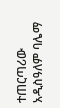ተጠርጣሪው አዲስዓለም ባሌማ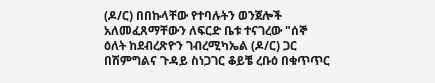(ዶ/ር) በበኩላቸው የተባሉትን ወንጀሎች አለመፈጸማቸውን ለፍርድ ቤቱ ተናገረው "ሰኞ ዕለት ከደብረጽዮን ገብረሚካኤል (ዶ/ር) ጋር በሽምግልና ጉዳይ ስነጋገር ቆይቼ ረቡዕ በቁጥጥር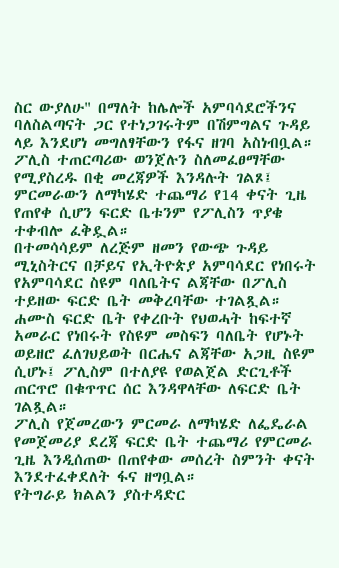ስር ውያለሁ" በማለት ከሌሎች አምባሳደሮችንና ባለስልጣናት ጋር የተነጋገሩትም በሽምግልና ጉዳይ ላይ እንደሆነ መግለፃቸውን የፋና ዘገባ አስነብቧል።
ፖሊስ ተጠርጣሪው ወንጀሉን ስለመፈፀማቸው የሚያስረዱ በቂ መረጃዎች እንዳሉት ገልጾ፤ ምርመራውን ለማካሄድ ተጨማሪ የ14 ቀናት ጊዜ የጠየቀ ሲሆን ፍርድ ቤቱንም የፖሊስን ጥያቄ ተቀብሎ ፈቅዷል።
በተመሳሳይም ለረጅም ዘመን የውጭ ጉዳይ ሚኒስትርና በቻይና የኢትዮጵያ አምባሳደር የነበሩት የአምባሳደር ስዩም ባለቤትና ልጃቸው በፖሊስ ተይዘው ፍርድ ቤት መቅረባቸው ተገልጿል።
ሐሙስ ፍርድ ቤት የቀረቡት የህወሓት ከፍተኛ አመራር የነበሩት የስዩም መስፍን ባለቤት የሆኑት ወይዘሮ ፈለገህይወት በርሔና ልጃቸው አጋዚ ስዩም ሲሆኑ፤ ፖሊስም በተለያዩ የወልጀል ድርጊቶች ጠርጥሮ በቁጥጥር ሰር እንዳዋላቸው ለፍርድ ቤት ገልጿል።
ፖሊስ የጀመረውን ምርመራ ለማካሄድ ለፌዴራል የመጀመሪያ ደረጃ ፍርድ ቤት ተጨማሪ የምርመራ ጊዜ እንዲሰጠው በጠየቀው መሰረት ስምንት ቀናት እንደተፈቀደለት ፋና ዘግቧል።
የትግራይ ክልልን ያስተዳድር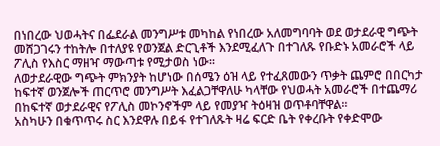በነበረው ህወሓትና በፌደራል መንግሥቱ መካከል የነበረው አለመግባባት ወደ ወታደራዊ ግጭት መሸጋገሩን ተከትሎ በተለያዩ የወንጀል ድርጊቶች እንደሚፈለጉ በተገለጹ የቡድኑ አመራሮች ላይ ፖሊስ የእስር ማዘዣ ማውጣቱ የሚታወስ ነው።
ለወታደራዊው ግጭት ምክንያት ከሆነው በሰሜን ዕዝ ላይ የተፈጸመውን ጥቃት ጨምሮ በበርካታ ከፍተኛ ወንጀሎች ጠርጥሮ መንግሥት እፈልጋቸዋለሁ ካላቸው የህወሓት አመራሮች በተጨማሪ በከፍተኛ ወታደራዊና የፖሊስ መኮንኖችም ላይ የመያዣ ትዕዛዝ ወጥቶባቸዋል።
አስካሁን በቁጥጥሩ ስር እንደዋሉ በይፋ የተገለጹት ዛሬ ፍርድ ቤት የቀረቡት የቀድሞው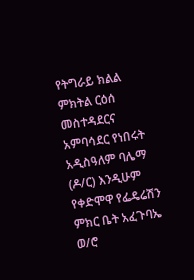የትግራይ ክልል ምክትል ርዕሰ መስተዳደርና አምባሳደር የነበሩት አዲስዓለም ባሌማ (ዶ/ር) እንዲሁም የቀድሞዋ የፌዴሬሽን ምክር ቤት አፈጉባኤ ወ/ሮ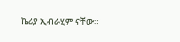ኬሪያ ኢብራሂም ናቸው።